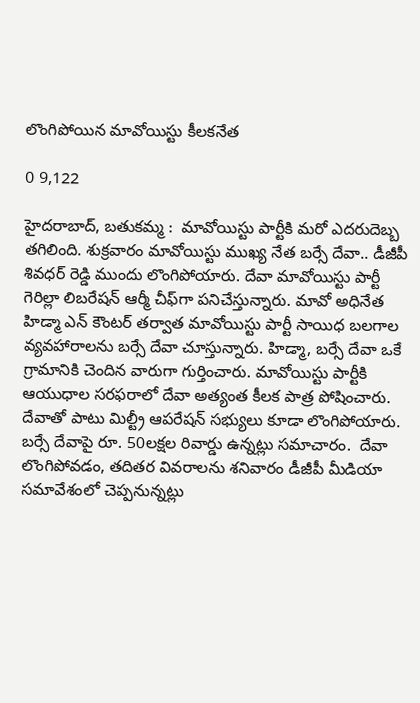లొంగిపోయిన మావోయిస్టు కీలకనేత

0 9,122

హైదరాబాద్, బతుకమ్మ :  మావోయిస్టు పార్టీకి మరో ఎదరుదెబ్బ తగిలింది. శుక్రవారం మావోయిస్టు ముఖ్య నేత బర్సే దేవా.. డీజీపీ శివధర్ రెడ్డి ముందు లొంగిపోయారు. దేవా మావోయిస్టు పార్టీ గెరిల్లా లిబరేషన్ ఆర్మీ చీఫ్‌గా పనిచేస్తున్నారు. మావో అధినేత హిడ్మా ఎన్ కౌంటర్ తర్వాత మావోయిస్టు పార్టీ సాయిధ బలగాల వ్యవహారాలను బర్సే దేవా చూస్తున్నారు. హిడ్మా, బర్సే దేవా ఒకే గ్రామానికి చెందిన వారుగా గుర్తించారు. మావోయిస్టు పార్టీకి ఆయుధాల సరఫరాలో దేవా అత్యంత కీలక పాత్ర పోషించారు. దేవాతో పాటు మిల్ట్రీ ఆపరేషన్ సభ్యులు కూడా లొంగిపోయారు. బర్సే దేవాపై రూ. 50లక్షల రివార్డు ఉన్నట్లు సమాచారం.  దేవా లొంగిపోవడం, తదితర వివరాలను శనివారం డీజీపీ మీడియా సమావేశంలో చెప్పనున్నట్లు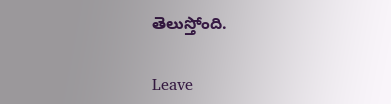తెలుస్తోంది.

Leave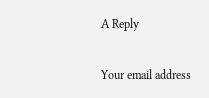A Reply

Your email address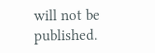will not be published.